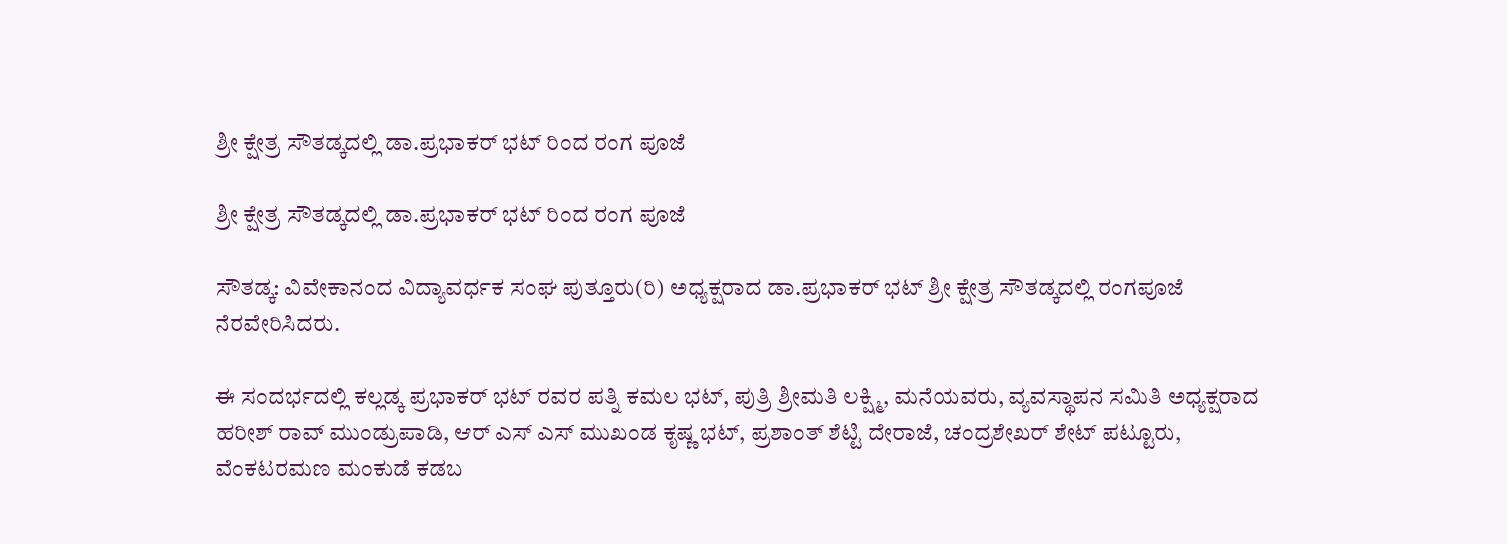ಶ್ರೀ ಕ್ಷೇತ್ರ ಸೌತಡ್ಕದಲ್ಲಿ ಡಾ.ಪ್ರಭಾಕರ್ ಭಟ್ ರಿಂದ ರಂಗ ಪೂಜೆ

ಶ್ರೀ ಕ್ಷೇತ್ರ ಸೌತಡ್ಕದಲ್ಲಿ ಡಾ.ಪ್ರಭಾಕರ್ ಭಟ್ ರಿಂದ ರಂಗ ಪೂಜೆ

ಸೌತಡ್ಕ: ವಿವೇಕಾನಂದ ವಿದ್ಯಾವರ್ಧಕ ಸಂಘ ಪುತ್ತೂರು(ರಿ) ಅಧ್ಯಕ್ಷರಾದ ಡಾ.ಪ್ರಭಾಕರ್ ಭಟ್ ಶ್ರೀ ಕ್ಷೇತ್ರ ಸೌತಡ್ಕದಲ್ಲಿ ರಂಗಪೂಜೆ ನೆರವೇರಿಸಿದರು.

ಈ ಸಂದರ್ಭದಲ್ಲಿ ಕಲ್ಲಡ್ಕ ಪ್ರಭಾಕರ್ ಭಟ್ ರವರ ಪತ್ನಿ ಕಮಲ ಭಟ್, ಪುತ್ರಿ ಶ್ರೀಮತಿ ಲಕ್ಷ್ಮಿ, ಮನೆಯವರು, ವ್ಯವಸ್ಥಾಪನ ಸಮಿತಿ ಅಧ್ಯಕ್ಷರಾದ ಹರೀಶ್ ರಾವ್ ಮುಂಡ್ರುಪಾಡಿ, ಆರ್ ಎಸ್ ಎಸ್ ಮುಖಂಡ ಕೃಷ್ಣ ಭಟ್, ಪ್ರಶಾಂತ್ ಶೆಟ್ಟಿ ದೇರಾಜೆ, ಚಂದ್ರಶೇಖರ್ ಶೇಟ್ ಪಟ್ಟೂರು, ವೆಂಕಟರಮಣ ಮಂಕುಡೆ ಕಡಬ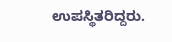ಉಪಸ್ಥಿತರಿದ್ದರು.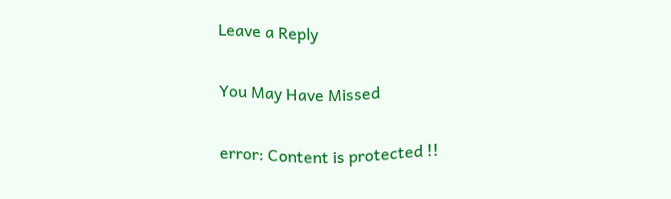Leave a Reply

You May Have Missed

error: Content is protected !!